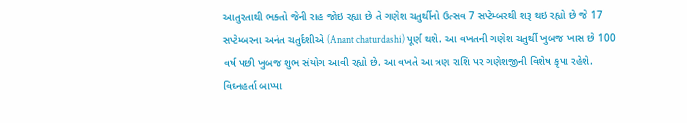આતુરતાથી ભક્તો જેની રાહ જોઇ રહ્યા છે તે ગણેશ ચતુર્થીનો ઉત્સવ 7 સપ્ટેમ્બરથી શરૂ થઇ રહ્યો છે જે 17 સપ્ટેમ્બરના અનંત ચતુર્દશીએ (Anant chaturdashi) પૂર્ણ થશે. આ વખતની ગણેશ ચતુર્થી ખુબજ ખાસ છે 100 વર્ષ પછી ખુબજ શુભ સંયોગ આવી રહ્યો છે. આ વખતે આ ત્રણ રાશિ પર ગણેશજીની વિશેષ કૃપા રહેશે. વિઘ્નહર્તા બાપ્પા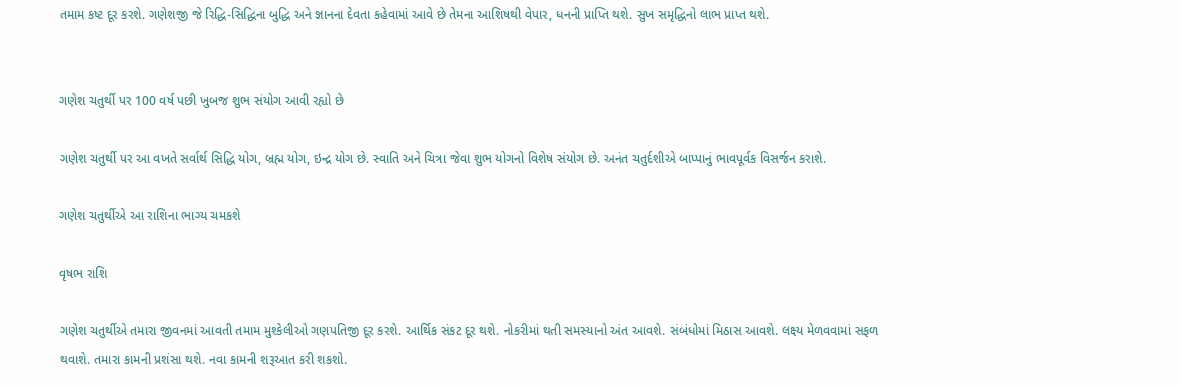તમામ કષ્ટ દૂર કરશે. ગણેશજી જે રિદ્ધિ-સિદ્ધિના બુદ્ધિ અને જ્ઞાનના દેવતા કહેવામાં આવે છે તેમના આશિષથી વેપાર, ધનની પ્રાપ્તિ થશે. સુખ સમૃદ્ધિનો લાભ પ્રાપ્ત થશે.


ગણેશ ચતુર્થી પર 100 વર્ષ પછી ખુબજ શુભ સંયોગ આવી રહ્યો છે

ગણેશ ચતુર્થી પર આ વખતે સર્વાર્થ સિદ્ધિ યોગ, બ્રહ્મ યોગ, ઇન્દ્ર યોગ છે. સ્વાતિ અને ચિત્રા જેવા શુભ યોગનો વિશેષ સંયોગ છે. અનંત ચતુર્દશીએ બાપ્પાનું ભાવપૂર્વક વિસર્જન કરાશે.

ગણેશ ચતુર્થીએ આ રાશિના ભાગ્ય ચમકશે

વૃષભ રાશિ

ગણેશ ચતુર્થીએ તમારા જીવનમાં આવતી તમામ મુશ્કેલીઓ ગણપતિજી દૂર કરશે. આર્થિક સંકટ દૂર થશે. નોકરીમાં થતી સમસ્યાનો અંત આવશે. સંબંધોમાં મિઠાસ આવશે. લક્ષ્ય મેળવવામાં સફળ થવાશે. તમારા કામની પ્રશંસા થશે. નવા કામની શરૂઆત કરી શકશો.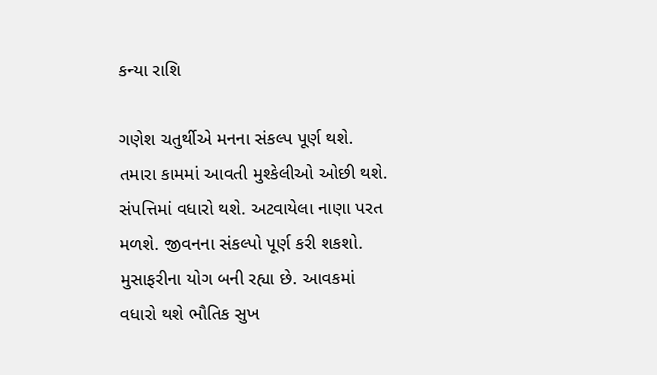કન્યા રાશિ

ગણેશ ચતુર્થીએ મનના સંકલ્પ પૂર્ણ થશે. તમારા કામમાં આવતી મુશ્કેલીઓ ઓછી થશે. સંપત્તિમાં વધારો થશે. અટવાયેલા નાણા પરત મળશે. જીવનના સંકલ્પો પૂર્ણ કરી શકશો. મુસાફરીના યોગ બની રહ્યા છે. આવકમાં વધારો થશે ભૌતિક સુખ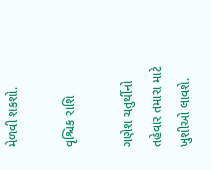મેળવી શકશો.

વૃશ્ચિક રાશિ

ગણેશ ચતુર્થીનો તહેવાર તમારા માટે ખુશીઓ લાવશે.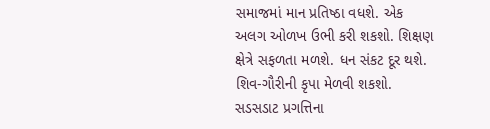સમાજમાં માન પ્રતિષ્ઠા વધશે. એક અલગ ઓળખ ઉભી કરી શકશો. શિક્ષણ ક્ષેત્રે સફળતા મળશે. ધન સંકટ દૂર થશે. શિવ-ગૌરીની કૃપા મેળવી શકશો. સડસડાટ પ્રગત્તિના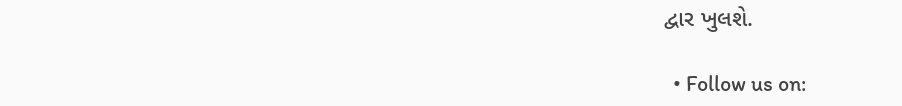દ્વાર ખુલશે.

  • Follow us on: